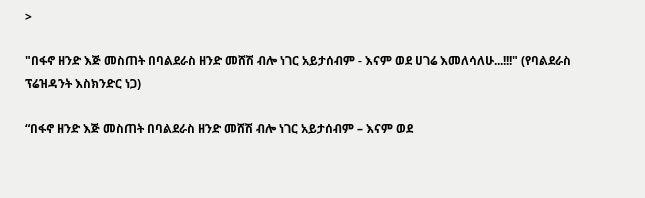>

"በፋኖ ዘንድ እጅ መስጠት በባልደራስ ዘንድ መሸሽ ብሎ ነገር አይታሰብም - እናም ወደ ሀገሬ እመለሳለሁ...!!!" (የባልደራስ ፕሬዝዳንት እስክንድር ነጋ)

“በፋኖ ዘንድ እጅ መስጠት በባልደራስ ዘንድ መሸሽ ብሎ ነገር አይታሰብም – እናም ወደ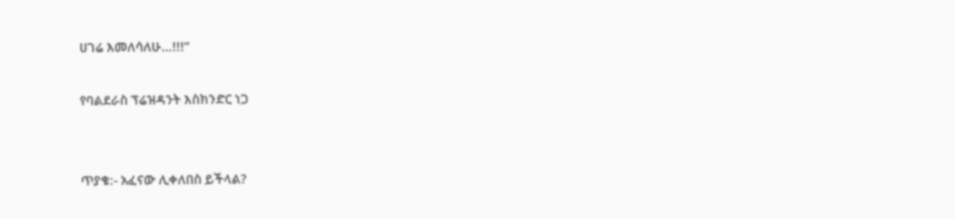ሀገሬ እመለሳለሁ…!!!”

የባልደራስ ፕሬዝዳንት እስክንድር ነጋ


ጥያቄ:- አፈናው ሊቀለበስ ይችላል?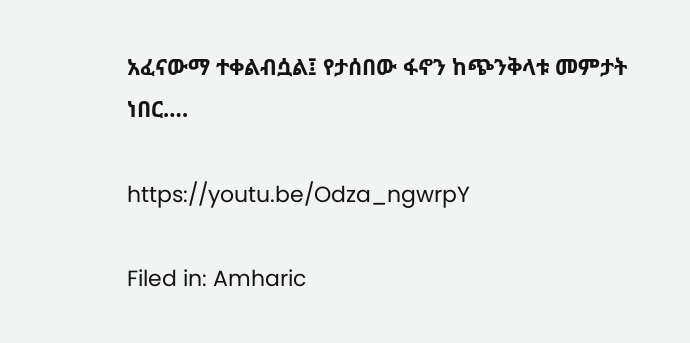አፈናውማ ተቀልብሷል፤ የታሰበው ፋኖን ከጭንቅላቱ መምታት ነበር….

https://youtu.be/Odza_ngwrpY

Filed in: Amharic